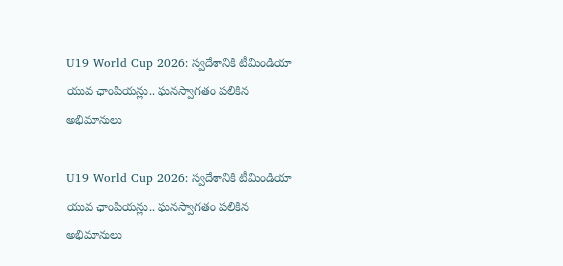U19 World Cup 2026: స్వదేశానికి టీమిండియా యువ ఛాంపియన్లు.. ఘనస్వాగతం పలికిన అభిమానులు

U19 World Cup 2026: స్వదేశానికి టీమిండియా యువ ఛాంపియన్లు.. ఘనస్వాగతం పలికిన అభిమానులు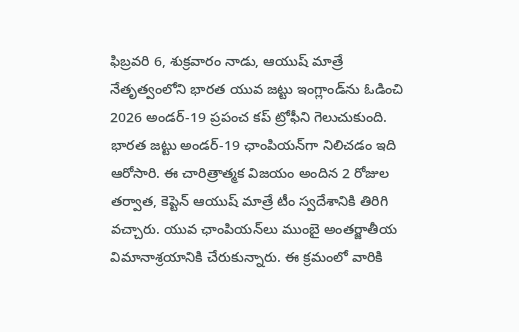ఫిబ్రవరి 6, శుక్రవారం నాడు, ఆయుష్ మాత్రే నేతృత్వంలోని భారత యువ జట్టు ఇంగ్లాండ్‌ను ఓడించి 2026 అండర్-19 ప్రపంచ కప్ ట్రోఫీని గెలుచుకుంది. భారత జట్టు అండర్-19 ఛాంపియన్‌గా నిలిచడం ఇది ఆరోసారి. ఈ చారిత్రాత్మక విజయం అందిన 2 రోజుల తర్వాత, కెప్టెన్ ఆయుష్ మాత్రే టీం స్వదేశానికి తిరిగి వచ్చారు. యువ ఛాంపియన్‌లు ముంబై అంతర్జాతీయ విమానాశ్రయానికి చేరుకున్నారు. ఈ క్రమంలో వారికి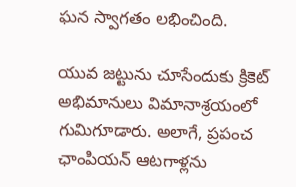ఘన స్వాగతం లభించింది.

యువ జట్టును చూసేందుకు క్రికెట్ అభిమానులు విమానాశ్రయంలో గుమిగూడారు. అలాగే, ప్రపంచ ఛాంపియన్ ఆటగాళ్లను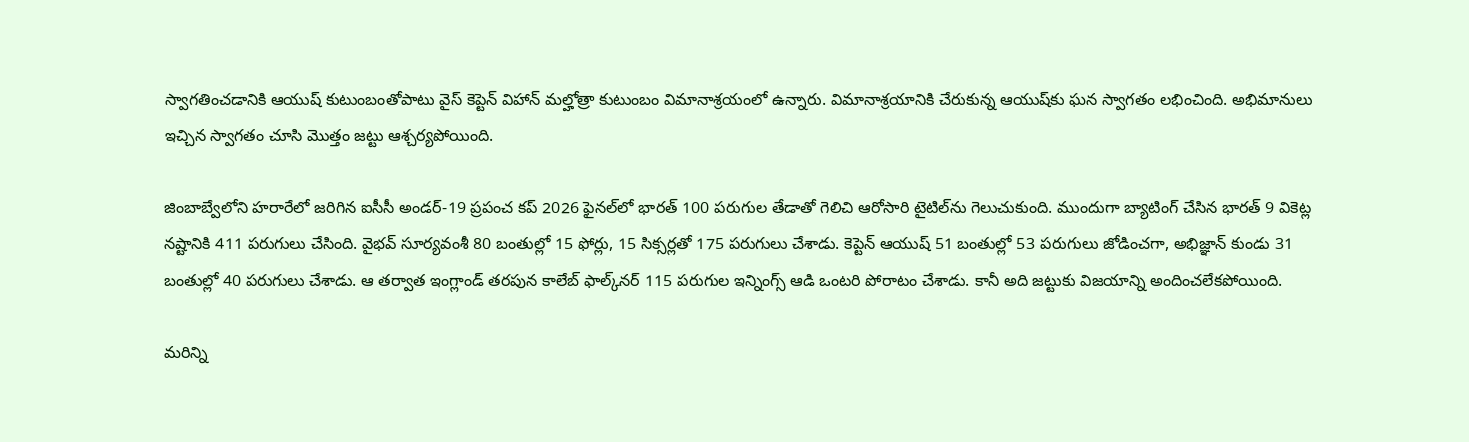స్వాగతించడానికి ఆయుష్ కుటుంబంతోపాటు వైస్ కెప్టెన్ విహాన్ మల్హోత్రా కుటుంబం విమానాశ్రయంలో ఉన్నారు. విమానాశ్రయానికి చేరుకున్న ఆయుష్‌కు ఘన స్వాగతం లభించింది. అభిమానులు ఇచ్చిన స్వాగతం చూసి మొత్తం జట్టు ఆశ్చర్యపోయింది.

జింబాబ్వేలోని హరారేలో జరిగిన ఐసీసీ అండర్-19 ప్రపంచ కప్ 2026 ఫైనల్‌లో భారత్ 100 పరుగుల తేడాతో గెలిచి ఆరోసారి టైటిల్‌ను గెలుచుకుంది. ముందుగా బ్యాటింగ్ చేసిన భారత్ 9 వికెట్ల నష్టానికి 411 పరుగులు చేసింది. వైభవ్ సూర్యవంశీ 80 బంతుల్లో 15 ఫోర్లు, 15 సిక్సర్లతో 175 పరుగులు చేశాడు. కెప్టెన్ ఆయుష్ 51 బంతుల్లో 53 పరుగులు జోడించగా, అభిజ్ఞాన్ కుండు 31 బంతుల్లో 40 పరుగులు చేశాడు. ఆ తర్వాత ఇంగ్లాండ్ తరపున కాలేబ్ ఫాల్క్‌నర్ 115 పరుగుల ఇన్నింగ్స్ ఆడి ఒంటరి పోరాటం చేశాడు. కానీ అది జట్టుకు విజయాన్ని అందించలేకపోయింది.

మరిన్ని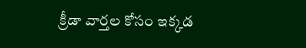క్రీడా వార్తల కోసం ఇక్కడ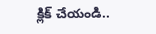క్లిక్ చేయండి..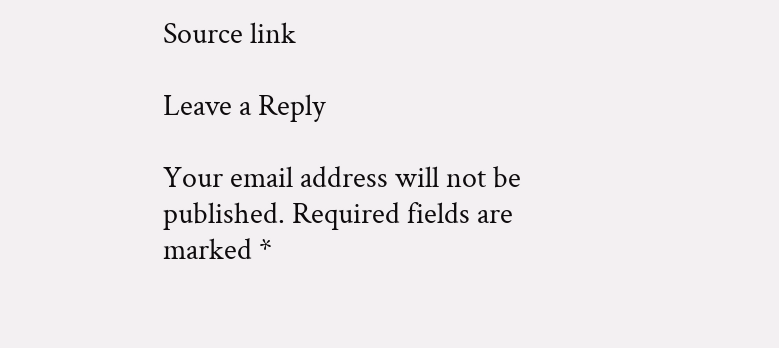Source link

Leave a Reply

Your email address will not be published. Required fields are marked *